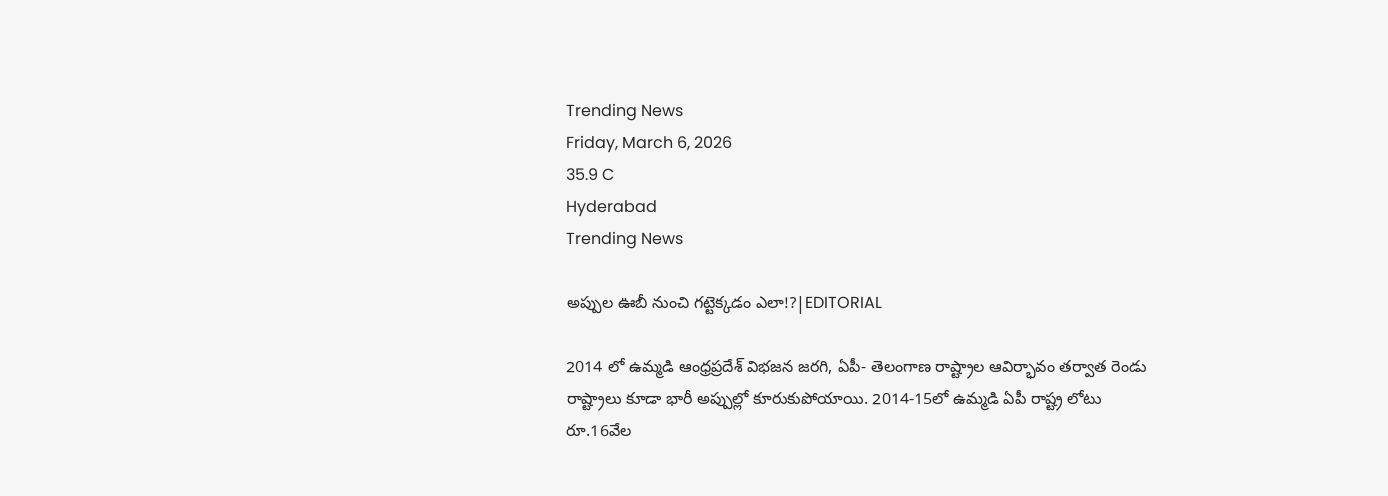Trending News
Friday, March 6, 2026
35.9 C
Hyderabad
Trending News

అప్పుల ఊబీ నుంచి గట్టెక్కడం ఎలా!?|EDITORIAL

2014 లో ఉమ్మడి ఆంధ్రప్రదేశ్ విభజన జరగి, ఏపీ- తెలంగాణ రాష్ట్రాల ఆవిర్భావం తర్వాత రెండు రాష్ట్రాలు కూడా భారీ అప్పుల్లో కూరుకుపోయాయి. 2014-15లో ఉమ్మడి ఏపీ రాష్ట్ర లోటు రూ.16వేల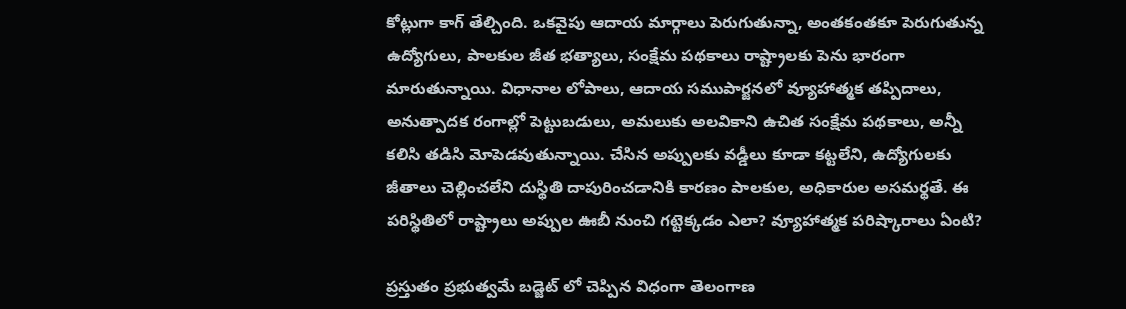కోట్లుగా కాగ్‌ తేల్చింది. ఒకవైపు ఆదాయ మార్గాలు పెరుగుతున్నా, అంతకంతకూ పెరుగుతున్న ఉద్యోగులు, పాలకుల జీత భత్యాలు, సంక్షేమ పథకాలు రాష్ట్రాలకు పెను భారంగా మారుతున్నాయి. విధానాల లోపాలు, ఆదాయ సముపార్జనలో వ్యూహాత్మక తప్పిదాలు, అనుత్పాదక రంగాల్లో పెట్టుబడులు, అమలుకు అలవికాని ఉచిత సంక్షేమ పథకాలు, అన్నీ కలిసి తడిసి మోపెడవుతున్నాయి. చేసిన అప్పులకు వడ్డీలు కూడా కట్టలేని, ఉద్యోగులకు జీతాలు చెల్లించలేని దుస్థితి దాపురించడానికి కారణం పాలకుల, అధికారుల అసమర్థతే. ఈ పరిస్థితిలో రాష్ట్రాలు అప్పుల ఊబీ నుంచి గట్టెక్కడం ఎలా? వ్యూహాత్మక పరిష్కారాలు ఏంటి?

ప్రస్తుతం ప్రభుత్వమే బడ్జెట్ లో చెప్పిన విధంగా తెలంగాణ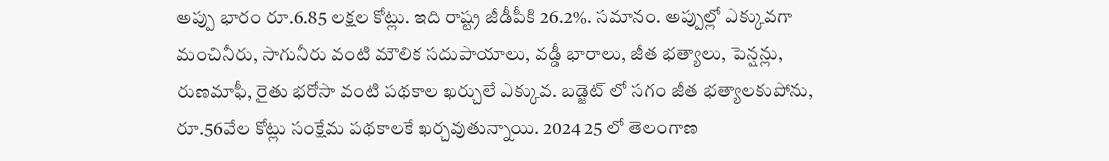అప్పు భారం రూ.6.85 లక్షల కోట్లు. ఇది రాష్ట్ర జీడీపీకి 26.2%. సమానం. అప్పుల్లో ఎక్కువగా మంచినీరు, సాగునీరు వంటి మౌలిక సదుపాయాలు, వడ్డీ భారాలు, జీత భత్యాలు, పెన్షన్లు, రుణమాఫీ, రైతు భరోసా వంటి పథకాల ఖర్చులే ఎక్కువ. బడ్జెట్ లో సగం జీత భత్యాలకుపోను, రూ.56వేల కోట్లు సంక్షేమ పథకాలకే ఖర్చవుతున్నాయి. 2024 25 లో తెలంగాణ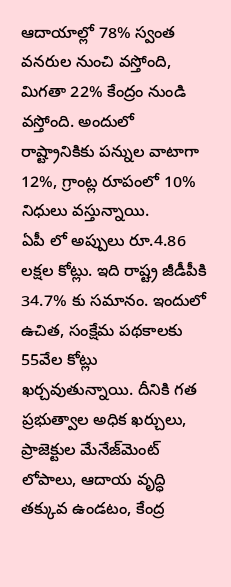ఆదాయాల్లో 78% స్వంత వనరుల నుంచి వస్తోంది, మిగతా 22% కేంద్రం నుండి వస్తోంది. అందులో రాష్ట్రానికికు పన్నుల వాటాగా 12%, గ్రాంట్ల రూపంలో 10% నిధులు వస్తున్నాయి.
ఏపీ లో అప్పులు రూ.4.86 లక్షల కోట్లు. ఇది రాష్ట్ర జీడీపీకి 34.7% కు సమానం. ఇందులో ఉచిత, సంక్షేమ పథకాలకు 55వేల కోట్లు ఖర్చవుతున్నాయి. దీనికి గత ప్రభుత్వాల అధిక ఖర్చులు, ప్రాజెక్టుల మేనేజ్‌మెంట్ లోపాలు, ఆదాయ వృద్ధి తక్కువ ఉండటం, కేంద్ర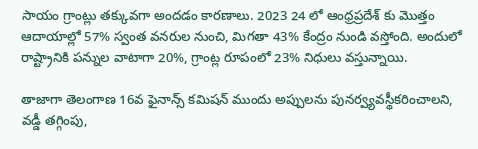సాయం గ్రాంట్లు తక్కువగా అందడం కారణాలు. 2023 24 లో ఆంధ్రప్రదేశ్ కు మొత్తం ఆదాయాల్లో 57% స్వంత వనరుల నుంచి, మిగతా 43% కేంద్రం నుండి వస్తోంది. అందులో రాష్ట్రానికి పన్నుల వాటాగా 20%, గ్రాంట్ల రూపంలో 23% నిధులు వస్తున్నాయి.

తాజాగా తెలంగాణ 16వ ఫైనాన్స్ కమిషన్ ముందు అప్పులను పునర్వ్యవస్థీకరించాలని, వడ్డీ తగ్గింపు,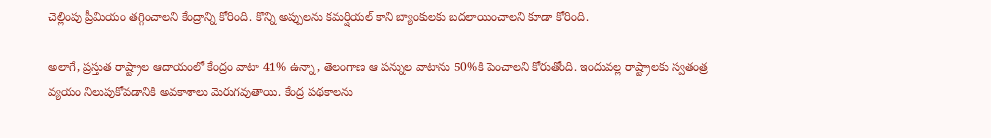చెల్లింపు ప్రీమియం తగ్గించాలని కేంద్రాన్ని కోరింది. కొన్ని అప్పులను కమర్షియల్ కాని బ్యాంకులకు బదలాయించాలని కూడా కోరింది.

అలాగే, ప్రస్తుత రాష్ట్రాల ఆదాయంలో కేంద్రం వాటా 41% ఉన్నా, తెలంగాణ ఆ పన్నుల వాటాను 50%కి పెంచాలని కోరుతోంది. ఇందువల్ల రాష్ట్రాలకు స్వతంత్ర వ్యయం నిలుపుకోవడానికి అవకాశాలు మెరుగవుతాయి. కేంద్ర పథకాలను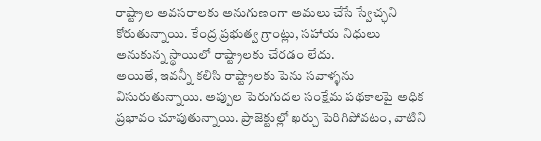రాష్ట్రాల అవసరాలకు అనుగుణంగా అమలు చేసే స్వేచ్ఛని కోరుతున్నాయి. కేంద్ర ప్రభుత్వ గ్రాంట్లు, సహాయ నిధులు అనుకున్న స్థాయిలో రాష్ట్రాలకు చేరడం లేదు.
అయితే, ఇవన్నీ కలిసి రాష్ట్రాలకు పెను సవాళ్ళను విసురుతున్నాయి. అప్పుల పెరుగుదల సంక్షేమ పథకాలపై అధిక ప్రభావం చూపుతున్నాయి. ప్రాజెక్టుల్లో ఖర్చు పెరిగిపోవటం, వాటిని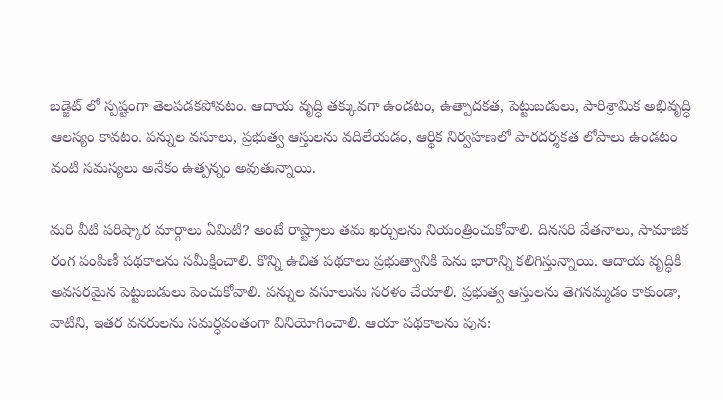బడ్జెట్ లో స్పష్టంగా తెలపడకపోవటం. ఆదాయ వృద్ధి తక్కువగా ఉండటం, ఉత్పాదకత, పెట్టుబడులు, పారిశ్రామిక అభివృద్ధి ఆలస్యం కావటం. పన్నుల వసూలు, ప్రభుత్వ ఆస్తులను వదిలేయడం, ఆర్థిక నిర్వహణలో పారదర్శకత లోపాలు ఉండటం వంటి సమస్యలు అనేకం ఉత్పన్నం అవుతున్నాయి.

మరి వీటి పరిష్కార మార్గాలు ఏమిటి? అంటే రాష్ట్రాలు తమ ఖర్చులను నియంత్రించుకోవాలి. దినసరి వేతనాలు, సామాజిక రంగ పంపిణీ పథకాలను సమీక్షించాలి. కొన్ని ఉచిత పథకాలు ప్రభుత్వానికి పెను భారాన్ని కలిగిస్తున్నాయి. ఆదాయ వృద్ధికి అవసరమైన పెట్టుబడులు పెంచుకోవాలి. పన్నుల వసూలును సరళం చేయాలి. ప్రభుత్వ ఆస్తులను తెగనమ్మడం కాకుండా, వాటిని, ఇతర వనరులను సమర్ధవంతంగా వినియోగించాలి. ఆయా పథకాలను పున: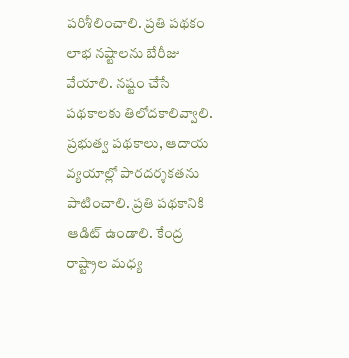పరిశీలించాలి. ప్రతి పథకం లాభ నష్టాలను బేరీజు వేయాలి. నష్టం చేసే పథకాలకు తిలోదకాలివ్వాలి. ప్రభుత్వ పథకాలు, ఆదాయ వ్యయాల్లో పారదర్శకతను పాటించాలి. ప్రతి పథకానికి ఆడిట్ ఉండాలి. కేంద్ర రాష్ట్రాల మధ్య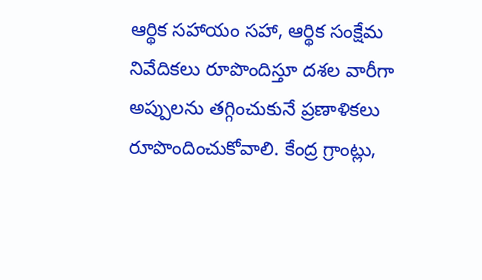ఆర్థిక సహాయం సహా, ఆర్థిక సంక్షేమ నివేదికలు రూపొందిస్తూ దశల వారీగా అప్పులను తగ్గించుకునే ప్రణాళికలు రూపొందించుకోవాలి. కేంద్ర గ్రాంట్లు,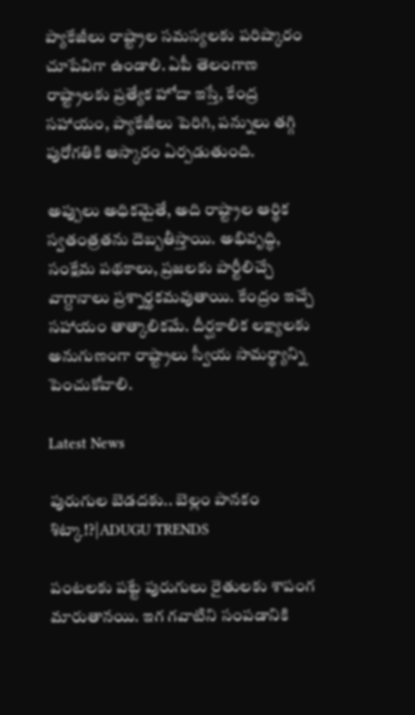ప్యాకేజీలు రాష్ట్రాల సమస్యలకు పరిష్కారం చూపేవిగా ఉండాలి. ఏపీ తెలంగాణ రాష్ట్రాలకు ప్రత్యేక హోదా ఇస్తే, కేంద్ర సహాయం, ప్యాకేజీలు పెరిగి, పన్నులు తగ్గి పురోగతికి ఆస్కారం ఏర్పడుతుంది.

అప్పులు అధికమైతే, అది రాష్ట్రాల ఆర్థిక స్వతంత్రతను దెబ్బతీస్తాయి. అభివృద్ధి, సంక్షేమ పథకాలు, ప్రజలకు పార్టీలిచ్చే వాగ్దానాలు ప్రశ్నార్థకమవుతాయి. కేంద్రం ఇచ్చే సహాయం తాత్కాలికమే. దీర్ఘకాలిక లక్ష్యాలకు అనుగుణంగా రాష్ట్రాలు స్వీయ సామర్థ్యాన్ని పెంచుకోవాలి.

Latest News

పురుగుల బెడదకు.. బెల్లం పానకం శిట్కా!?|ADUGU TRENDS

పంటలకు పట్టే పురుగులు రైతులకు శాపంగ మారుతానయి. ఇగ గవాటిని సంపడానికి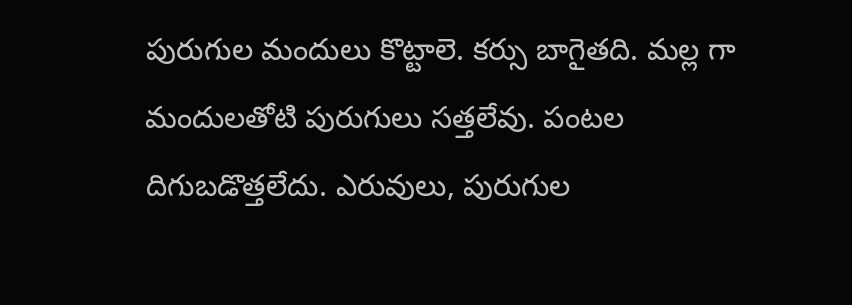పురుగుల మందులు కొట్టాలె. కర్సు బాగైతది. మల్ల గా మందులతోటి పురుగులు సత్తలేవు. పంటల దిగుబడొత్తలేదు. ఎరువులు, పురుగుల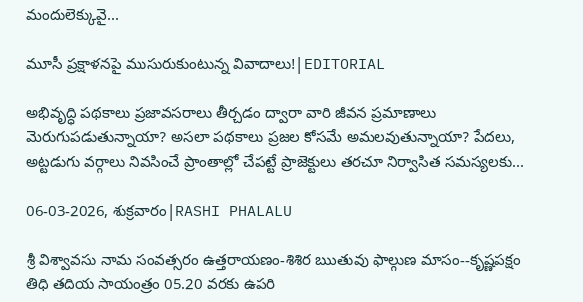మందులెక్కువై...

మూసీ ప్రక్షాళనపై ముసురుకుంటున్న వివాదాలు!|EDITORIAL

అభివృద్ధి పథకాలు ప్రజావసరాలు తీర్చడం ద్వారా వారి జీవన ప్రమాణాలు మెరుగుపడుతున్నాయా? అసలా పథకాలు ప్రజల కోసమే అమలవుతున్నాయా? పేదలు, అట్టడుగు వర్గాలు నివసించే ప్రాంతాల్లో చేపట్టే ప్రాజెక్టులు తరచూ నిర్వాసిత సమస్యలకు...

06-03-2026, శుక్రవారం|RASHI PHALALU

శ్రీ విశ్వావసు నామ సంవత్సరం ఉత్తరాయణం-శిశిర ఋతువు ఫాల్గుణ మాసం--కృష్ణపక్షం తిధి తదియ సాయంత్రం 05.20 వరకు ఉపరి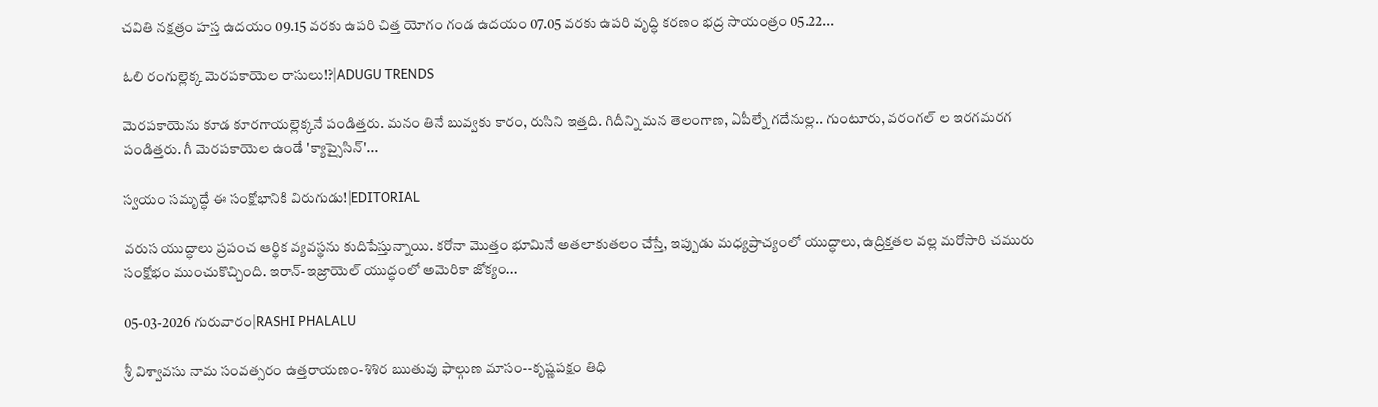చవితి నక్షత్రం హస్త ఉదయం 09.15 వరకు ఉపరి చిత్త యోగం గండ ఉదయం 07.05 వరకు ఉపరి వృద్ధి కరణం భద్ర సాయంత్రం 05.22...

ఓలి రంగుల్లెక్క మెరపకాయెల రాసులు!?|ADUGU TRENDS

మెరపకాయెను కూడ కూరగాయల్లెక్కనే పండిత్తరు. మనం తినే బువ్వకు కారం, రుసిని ఇత్తది. గిదీన్ని మన తెలంగాణ, ఏపీల్నే గదేనుల్ల.. గుంటూరు, వరంగల్ ల ఇరగమరగ పండిత్తరు. గీ మెరపకాయెల ఉండే 'క్యాప్సైసిన్'...

స్వయం సమృద్ధే ఈ సంక్షోభానికి విరుగుడు!|EDITORIAL

వరుస యుద్ధాలు ప్రపంచ ఆర్థిక వ్యవస్థను కుదిపేస్తున్నాయి. కరోనా మొత్తం భూమినే అతలాకుతలం చేస్తే, ఇప్పుడు మధ్యప్రాచ్యంలో యుద్ధాలు, ఉద్రిక్తతల వల్ల మరోసారి చమురు సంక్షోభం ముంచుకొచ్చింది. ఇరాన్-ఇజ్రాయెల్ యుద్ధంలో అమెరికా జోక్యం...

05-03-2026 గురువారం|RASHI PHALALU

శ్రీ విశ్వావసు నామ సంవత్సరం ఉత్తరాయణం-శిశిర ఋతువు ఫాల్గుణ మాసం--కృష్ణపక్షం తిధి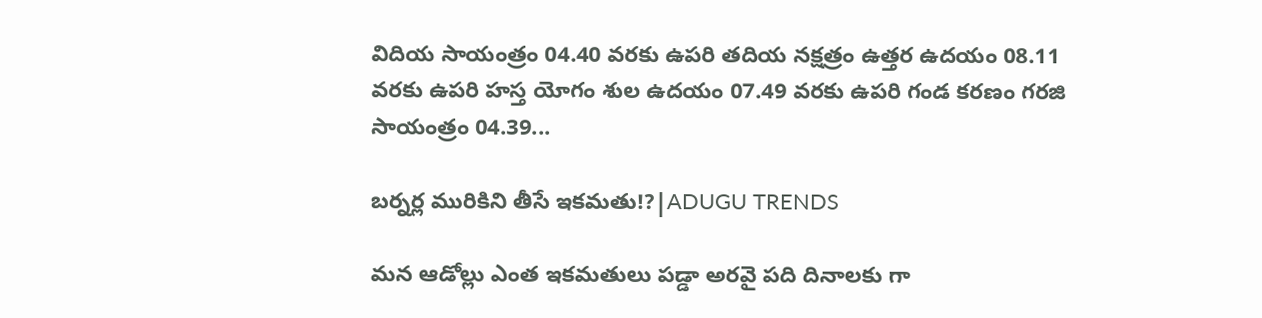విదియ సాయంత్రం 04.40 వరకు ఉపరి తదియ నక్షత్రం ఉత్తర ఉదయం 08.11 వరకు ఉపరి హస్త యోగం శుల ఉదయం 07.49 వరకు ఉపరి గండ కరణం గరజి సాయంత్రం 04.39...

బర్నర్ల మురికిని తీసే ఇకమతు!?|ADUGU TRENDS

మన ఆడోల్లు ఎంత ఇకమతులు పడ్డా అరవై పది దినాలకు గా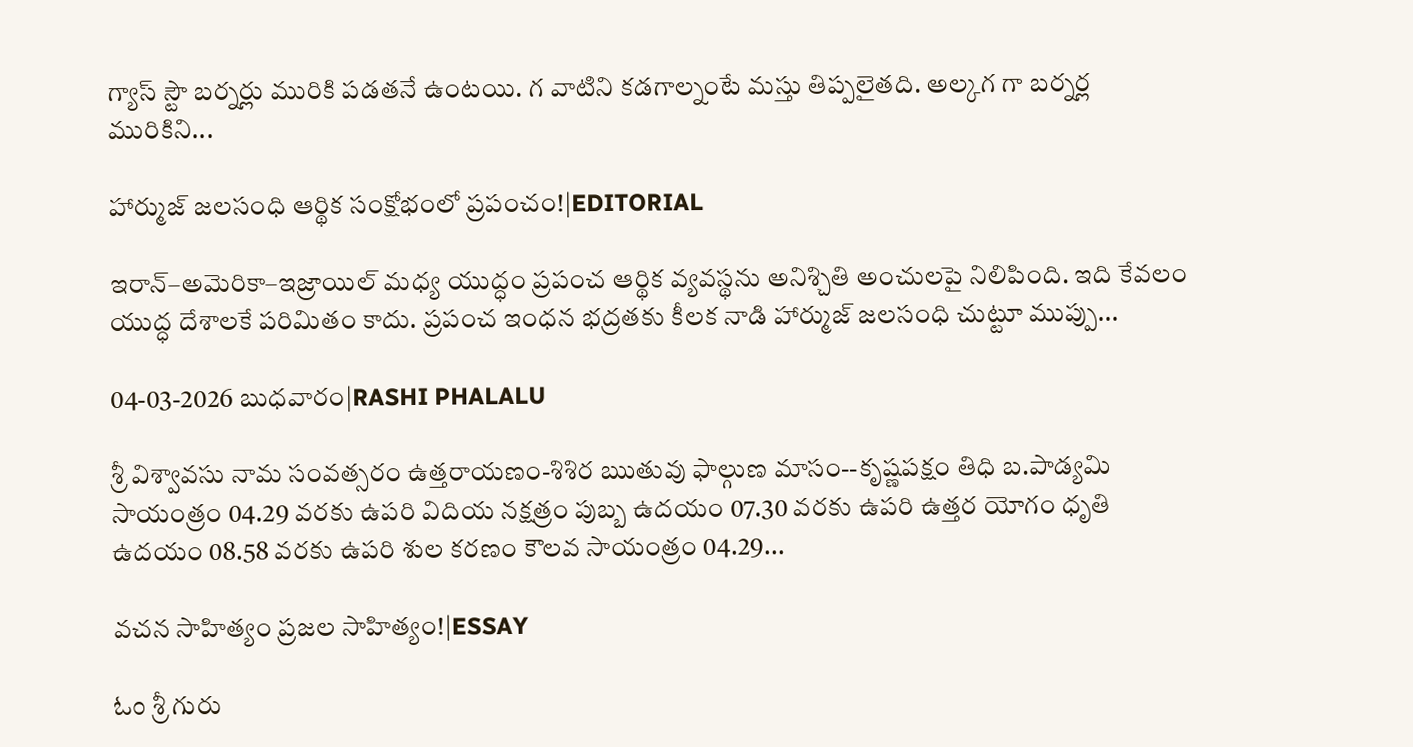గ్యాస్ స్టౌ బర్నర్లు మురికి పడతనే ఉంటయి. గ వాటిని కడగాల్నంటే మస్తు తిప్పలైతది. అల్కగ గా బర్నర్ల మురికిని...

హార్ముజ్ జలసంధి ఆర్థిక సంక్షోభంలో ప్రపంచం!|EDITORIAL

ఇరాన్–అమెరికా–ఇజ్రాయిల్ మధ్య యుద్ధం ప్రపంచ ఆర్థిక వ్యవస్థను అనిశ్చితి అంచులపై నిలిపింది. ఇది కేవలం యుద్ధ దేశాలకే పరిమితం కాదు. ప్రపంచ ఇంధన భద్రతకు కీలక నాడి హార్ముజ్ జలసంధి చుట్టూ ముప్పు...

04-03-2026 బుధవారం|RASHI PHALALU

శ్రీ విశ్వావసు నామ సంవత్సరం ఉత్తరాయణం-శిశిర ఋతువు ఫాల్గుణ మాసం--కృష్ణపక్షం తిధి బ.పాడ్యమి సాయంత్రం 04.29 వరకు ఉపరి విదియ నక్షత్రం పుబ్బ ఉదయం 07.30 వరకు ఉపరి ఉత్తర యోగం ధృతి ఉదయం 08.58 వరకు ఉపరి శుల కరణం కౌలవ సాయంత్రం 04.29...

వచన సాహిత్యం ప్రజల సాహిత్యం!|ESSAY

ಓಂ శ్రీ గురు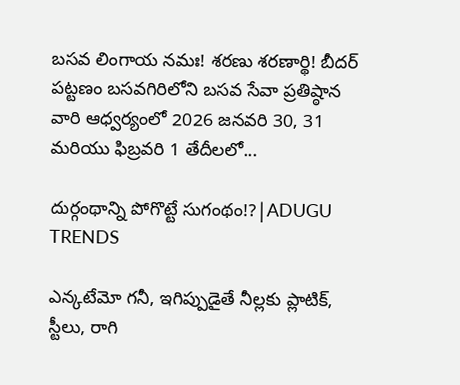బసవ లింగాయ నమః! శరణు శరణార్థి! బీదర్ పట్టణం బసవగిరిలోని బసవ సేవా ప్రతిష్ఠాన వారి ఆధ్వర్యంలో 2026 జనవరి 30, 31 మరియు ఫిబ్రవరి 1 తేదీలలో...

దుర్గంథాన్ని పోగొట్టే సుగంథం!?|ADUGU TRENDS

ఎన్కటేమో గనీ, ఇగిప్పుడైతే నీల్లకు ప్లాటిక్, స్టీలు, రాగి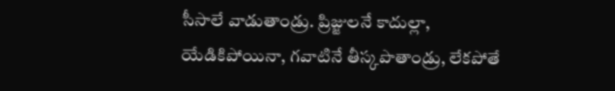సీసాలే వాడుతాండ్రు. ప్రిజ్జులనే కాదుల్లా, యేడికిపోయినా, గవాటినే తీస్కపొతాండ్రు, లేకపోతే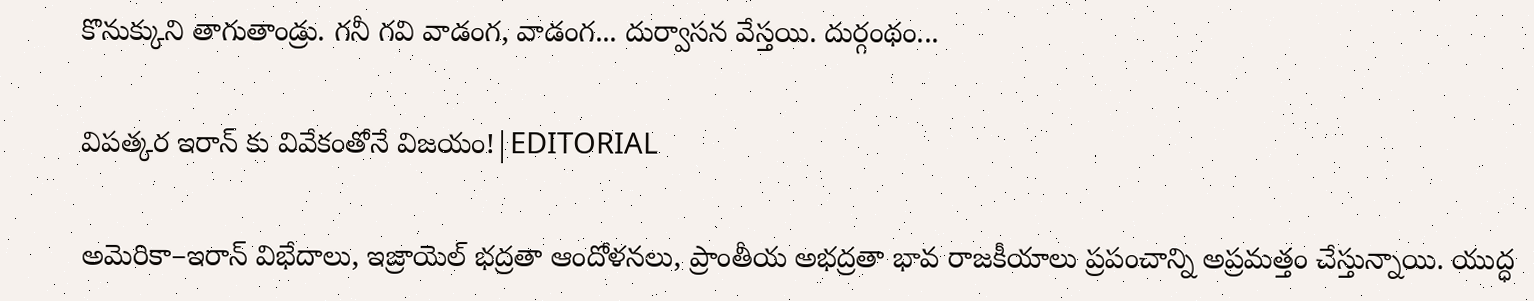కొనుక్కుని తాగుతాండ్రు. గనీ గవి వాడంగ, వాడంగ... దుర్వాసన వేస్తయి. దుర్గంథం...

విపత్కర ఇరాన్ కు వివేకంతోనే విజయం!|EDITORIAL

అమెరికా–ఇరాన్ విభేదాలు, ఇజ్రాయెల్ భద్రతా ఆందోళనలు, ప్రాంతీయ అభద్రతా భావ రాజకీయాలు ప్రపంచాన్ని అప్రమత్తం చేస్తున్నాయి. యుద్ధ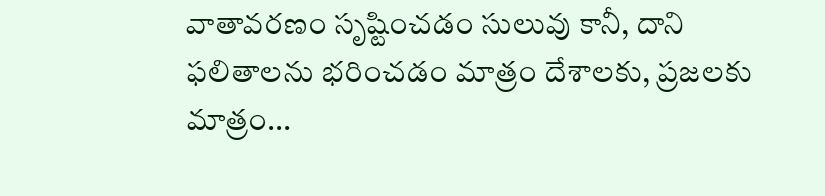వాతావరణం సృష్టించడం సులువు కానీ, దాని ఫలితాలను భరించడం మాత్రం దేశాలకు, ప్రజలకు మాత్రం...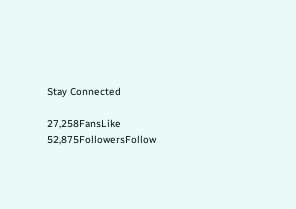Stay Connected

27,258FansLike
52,875FollowersFollow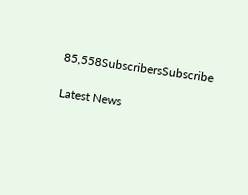85,558SubscribersSubscribe

Latest News